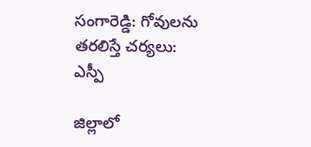సంగారెడ్డి: గోవులను తరలిస్తే చర్యలు: ఎస్పీ

జిల్లాలో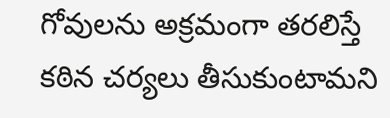గోవులను అక్రమంగా తరలిస్తే కఠిన చర్యలు తీసుకుంటామని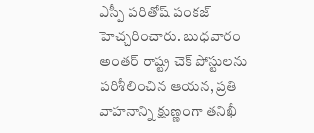ఎస్పీ పరితోష్ పంకజ్ హెచ్చరించారు. బుధవారం అంతర్ రాష్ట్ర చెక్ పోస్టులను పరిశీలించిన ఆయన, ప్రతి వాహనాన్ని క్షుణ్ణంగా తనిఖీ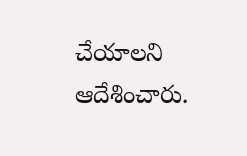చేయాలని ఆదేశించారు.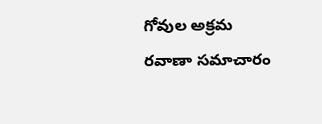గోవుల అక్రమ రవాణా సమాచారం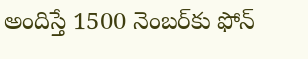అందిస్తే 1500 నెంబర్‌కు ఫోన్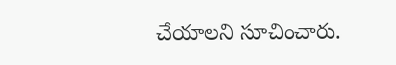చేయాలని సూచించారు.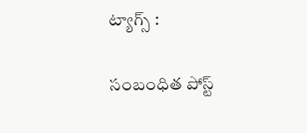ట్యాగ్స్ :

సంబంధిత పోస్ట్